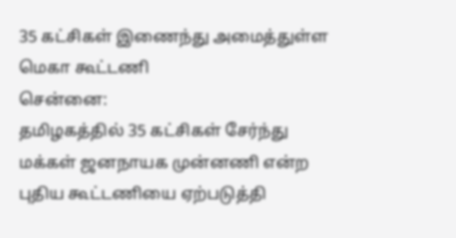35 கட்சிகள் இணைந்து அமைத்துள்ள மெகா கூட்டணி
சென்னை:
தமிழகத்தில் 35 கட்சிகள் சேர்ந்து மக்கள் ஜனநாயக முன்னணி என்ற புதிய கூட்டணியை ஏற்படுத்தி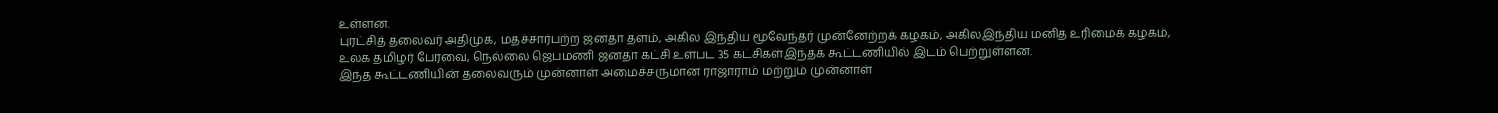உள்ளன.
புரட்சித் தலைவர் அதிமுக, மதச்சார்பற்ற ஜனதா தளம், அகில இந்திய மூவேந்தர் முன்னேற்றக் கழகம், அகிலஇந்திய மனித உரிமைக் கழகம், உலக தமிழர் பேரவை, நெல்லை ஜெபமணி ஜனதா கட்சி உள்பட 35 கட்சிகள்இந்தக் கூட்டணியில் இடம் பெற்றுள்ளன.
இந்த கூட்டணியின் தலைவரும் முன்னாள் அமைச்சருமான ராஜாராம் மற்றும் முன்னாள்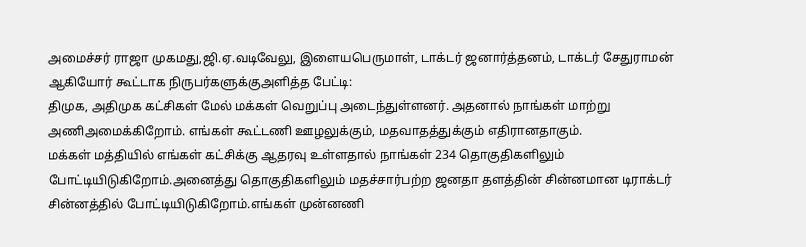அமைச்சர் ராஜா முகமது,ஜி.ஏ.வடிவேலு, இளையபெருமாள், டாக்டர் ஜனார்த்தனம், டாக்டர் சேதுராமன் ஆகியோர் கூட்டாக நிருபர்களுக்குஅளித்த பேட்டி:
திமுக, அதிமுக கட்சிகள் மேல் மக்கள் வெறுப்பு அடைந்துள்ளனர். அதனால் நாங்கள் மாற்று அணிஅமைக்கிறோம். எங்கள் கூட்டணி ஊழலுக்கும், மதவாதத்துக்கும் எதிரானதாகும்.
மக்கள் மத்தியில் எங்கள் கட்சிக்கு ஆதரவு உள்ளதால் நாங்கள் 234 தொகுதிகளிலும் போட்டியிடுகிறோம்.அனைத்து தொகுதிகளிலும் மதச்சார்பற்ற ஜனதா தளத்தின் சின்னமான டிராக்டர் சின்னத்தில் போட்டியிடுகிறோம்.எங்கள் முன்னணி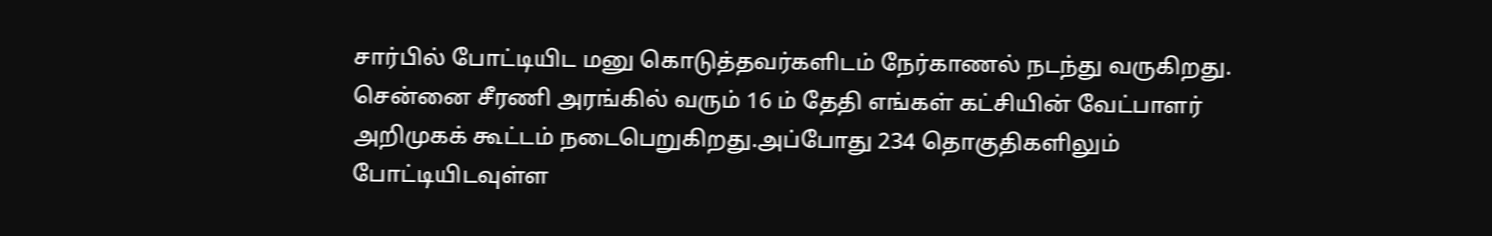சார்பில் போட்டியிட மனு கொடுத்தவர்களிடம் நேர்காணல் நடந்து வருகிறது.
சென்னை சீரணி அரங்கில் வரும் 16 ம் தேதி எங்கள் கட்சியின் வேட்பாளர் அறிமுகக் கூட்டம் நடைபெறுகிறது.அப்போது 234 தொகுதிகளிலும் போட்டியிடவுள்ள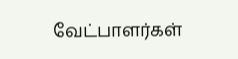வேட்பாளர்கள்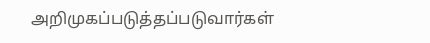அறிமுகப்படுத்தப்படுவார்கள்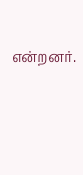என்றனர்.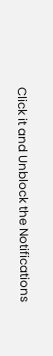Click it and Unblock the Notifications